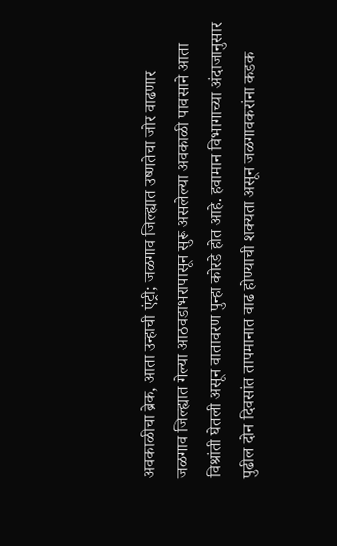अवकाळीचा ब्रेक, आता उन्हाची एंट्री; जळगाव जिल्ह्यात उष्णतेचा जोर वाढणार
जळगाव जिल्ह्यात गेल्या आठवडाभरापासून सुरू असलेल्या अवकाळी पावसाने आता विश्रांती घेतली असून वातावरण पुन्हा कोरडे होत आहे. हवामान विभागाच्या अंदाजानुसार पुढील दोन दिवसांत तापमानात वाढ होण्याची शक्यता असून जळगावकरांना कडक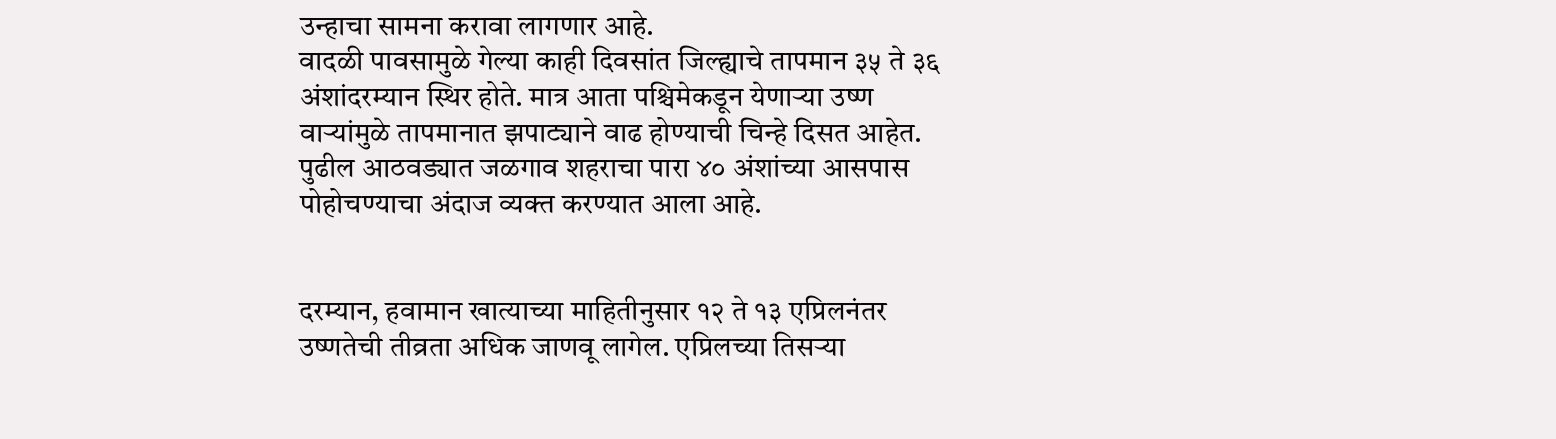उन्हाचा सामना करावा लागणार आहे.
वादळी पावसामुळे गेल्या काही दिवसांत जिल्ह्याचे तापमान ३५ ते ३६ अंशांदरम्यान स्थिर होते. मात्र आता पश्चिमेकडून येणाऱ्या उष्ण वाऱ्यांमुळे तापमानात झपाट्याने वाढ होण्याची चिन्हे दिसत आहेत. पुढील आठवड्यात जळगाव शहराचा पारा ४० अंशांच्या आसपास पोहोचण्याचा अंदाज व्यक्त करण्यात आला आहे.


दरम्यान, हवामान खात्याच्या माहितीनुसार १२ ते १३ एप्रिलनंतर उष्णतेची तीव्रता अधिक जाणवू लागेल. एप्रिलच्या तिसऱ्या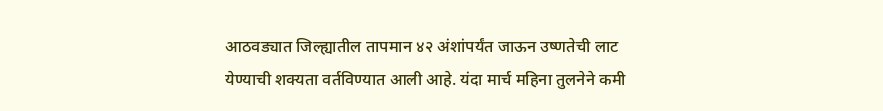आठवड्यात जिल्ह्यातील तापमान ४२ अंशांपर्यंत जाऊन उष्णतेची लाट येण्याची शक्यता वर्तविण्यात आली आहे. यंदा मार्च महिना तुलनेने कमी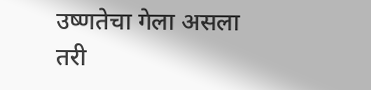उष्णतेचा गेला असला तरी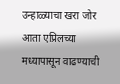उन्हाळ्याचा खरा जोर आता एप्रिलच्या मध्यापासून वाढण्याची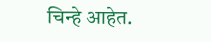चिन्हे आहेत.